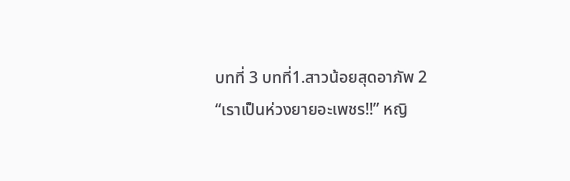บทที่ 3 บทที่1.สาวน้อยสุดอาภัพ 2
“เราเป็นห่วงยายอะเพชร!!” หญิ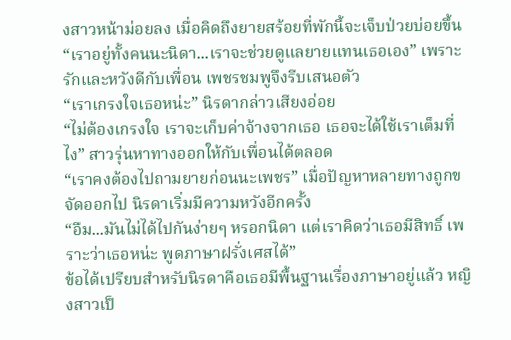งสาวหน้าม่อยลง เมื่อคิดถึงยายสร้อยที่พักนี้จะเจ็บป่วยบ่อยขึ้น
“เราอยู่ทั้งคนนะนิดา...เราจะช่วยดูแลยายแทนเธอเอง” เพราะรักและหวังดีกับเพื่อน เพชรชมพูจึงรีบเสนอตัว
“เราเกรงใจเธอหน่ะ” นิรดากล่าวเสียงอ่อย
“ไม่ต้องเกรงใจ เราจะเก็บค่าจ้างจากเธอ เธอจะได้ใช้เราเต็มที่ไง” สาวรุ่นหาทางออกให้กับเพื่อนได้ตลอด
“เราคงต้องไปถามยายก่อนนะเพชร” เมื่อปัญหาหลายทางถูกขจัดออกไป นิรดาเริ่มมีความหวังอีกครั้ง
“อืม...มันไม่ได้ไปกันง่ายๆ หรอกนิดา แต่เราคิดว่าเธอมีสิทธิ์ เพราะว่าเธอหน่ะ พูดภาษาฝรั่งเศสได้”
ข้อได้เปรียบสำหรับนิรดาคือเธอมีพื้นฐานเรื่องภาษาอยู่แล้ว หญิงสาวเป็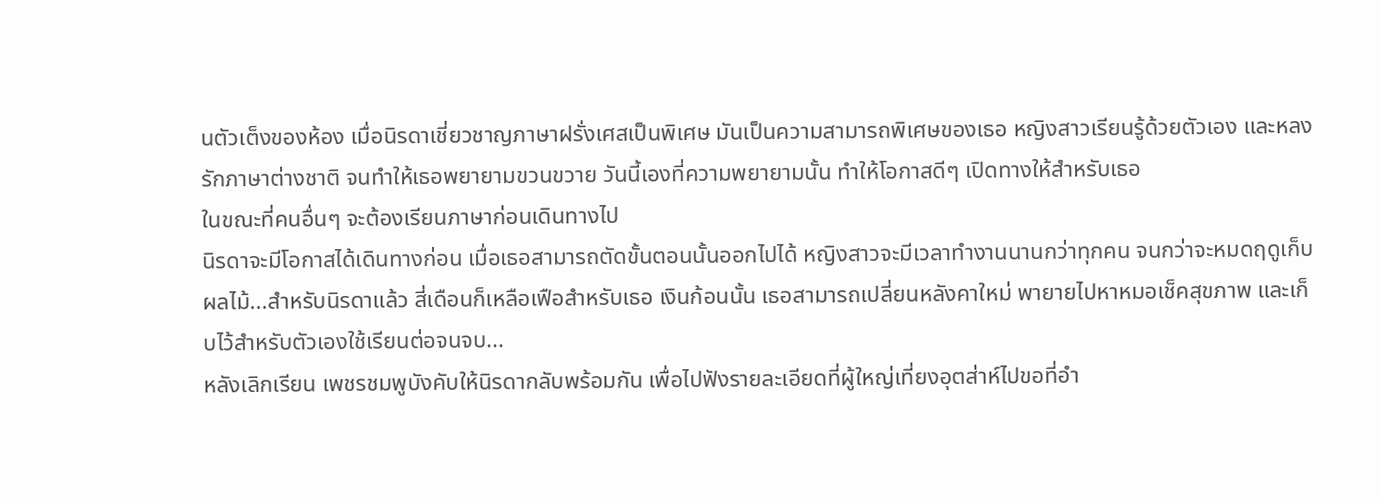นตัวเต็งของห้อง เมื่อนิรดาเชี่ยวชาญภาษาฝรั่งเศสเป็นพิเศษ มันเป็นความสามารถพิเศษของเธอ หญิงสาวเรียนรู้ด้วยตัวเอง และหลงรักภาษาต่างชาติ จนทำให้เธอพยายามขวนขวาย วันนี้เองที่ความพยายามนั้น ทำให้โอกาสดีๆ เปิดทางให้สำหรับเธอ
ในขณะที่คนอื่นๆ จะต้องเรียนภาษาก่อนเดินทางไป
นิรดาจะมีโอกาสได้เดินทางก่อน เมื่อเธอสามารถตัดขั้นตอนนั้นออกไปได้ หญิงสาวจะมีเวลาทำงานนานกว่าทุกคน จนกว่าจะหมดฤดูเก็บผลไม้...สำหรับนิรดาแล้ว สี่เดือนก็เหลือเฟือสำหรับเธอ เงินก้อนนั้น เธอสามารถเปลี่ยนหลังคาใหม่ พายายไปหาหมอเช็คสุขภาพ และเก็บไว้สำหรับตัวเองใช้เรียนต่อจนจบ...
หลังเลิกเรียน เพชรชมพูบังคับให้นิรดากลับพร้อมกัน เพื่อไปฟังรายละเอียดที่ผู้ใหญ่เที่ยงอุตส่าห์ไปขอที่อำ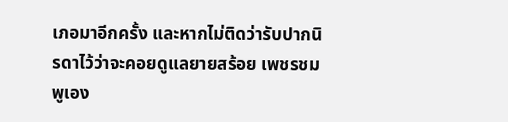เภอมาอีกครั้ง และหากไม่ติดว่ารับปากนิรดาไว้ว่าจะคอยดูแลยายสร้อย เพชรชมพูเอง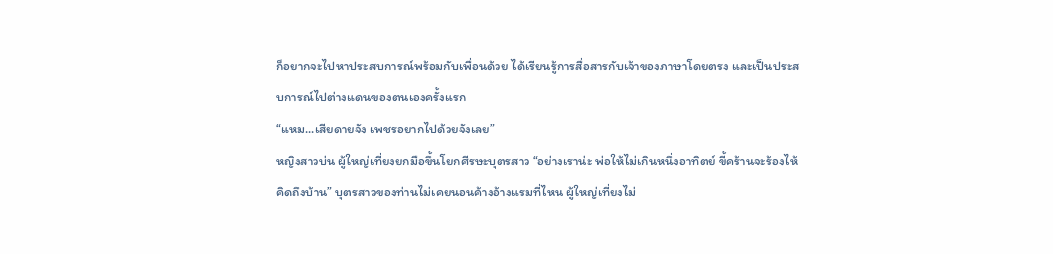ก็อยากจะไปหาประสบการณ์พร้อมกับเพื่อนด้วย ได้เรียนรู้การสื่อสารกับเจ้าของภาษาโดยตรง และเป็นประสบการณ์ไปต่างแดนของตนเองครั้งแรก
“แหม...เสียดายจัง เพชรอยากไปด้วยจังเลย”
หญิงสาวบ่น ผู้ใหญ่เที่ยงยกมือขึ้นโยกศีรษะบุตรสาว “อย่างเราน่ะ พ่อให้ไม่เกินหนึ่งอาทิตย์ ขี้คร้านจะร้องไห้คิดถึงบ้าน” บุตรสาวของท่านไม่เคยนอนค้างอ้างแรมที่ไหน ผู้ใหญ่เที่ยงไม่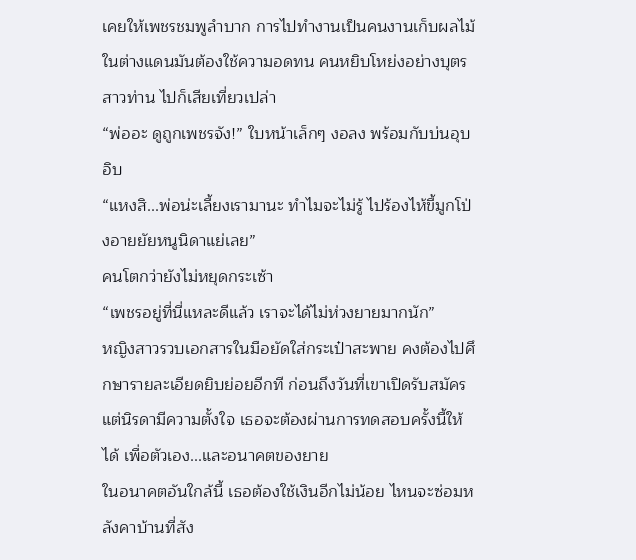เคยให้เพชรชมพูลำบาก การไปทำงานเป็นคนงานเก็บผลไม้ในต่างแดนมันต้องใช้ความอดทน คนหยิบโหย่งอย่างบุตรสาวท่าน ไปก็เสียเที่ยวเปล่า
“พ่ออะ ดูถูกเพชรจัง!” ใบหน้าเล็กๆ งอลง พร้อมกับบ่นอุบอิบ
“แหงสิ...พ่อน่ะเลี้ยงเรามานะ ทำไมจะไม่รู้ ไปร้องไห้ขี้มูกโป่งอายยัยหนูนิดาแย่เลย”
คนโตกว่ายังไม่หยุดกระเซ้า
“เพชรอยู่ที่นี่แหละดีแล้ว เราจะได้ไม่ห่วงยายมากนัก”
หญิงสาวรวบเอกสารในมือยัดใส่กระเป๋าสะพาย คงต้องไปศึกษารายละเอียดยิบย่อยอีกที ก่อนถึงวันที่เขาเปิดรับสมัคร แต่นิรดามีความตั้งใจ เธอจะต้องผ่านการทดสอบครั้งนี้ให้ได้ เพื่อตัวเอง...และอนาคตของยาย
ในอนาคตอันใกล้นี้ เธอต้องใช้เงินอีกไม่น้อย ไหนจะซ่อมหลังคาบ้านที่สัง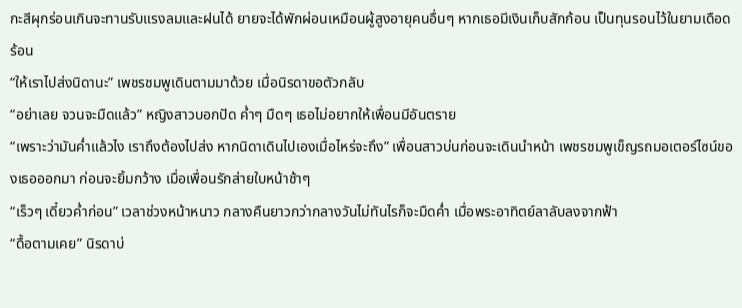กะสีผุกร่อนเกินจะทานรับแรงลมและฝนได้ ยายจะได้พักผ่อนเหมือนผู้สูงอายุคนอื่นๆ หากเธอมีเงินเก็บสักก้อน เป็นทุนรอนไว้ในยามเดือดร้อน
“ให้เราไปส่งนิดานะ” เพชรชมพูเดินตามมาด้วย เมื่อนิรดาขอตัวกลับ
“อย่าเลย จวนจะมืดแล้ว” หญิงสาวบอกปัด ค่ำๆ มืดๆ เธอไม่อยากให้เพื่อนมีอันตราย
“เพราะว่ามันค่ำแล้วไง เราถึงต้องไปส่ง หากนิดาเดินไปเองเมื่อไหร่จะถึง” เพื่อนสาวบ่นก่อนจะเดินนำหน้า เพชรชมพูเข็ญรถมอเตอร์ไซน์ของเธอออกมา ก่อนจะยิ้มกว้าง เมื่อเพื่อนรักส่ายใบหน้าช้าๆ
“เร็วๆ เดี๋ยวค่ำก่อน” เวลาช่วงหน้าหนาว กลางคืนยาวกว่ากลางวันไม่ทันไรก็จะมืดค่ำ เมื่อพระอาทิตย์ลาลับลงจากฟ้า
“ดื้อตามเคย” นิรดาบ่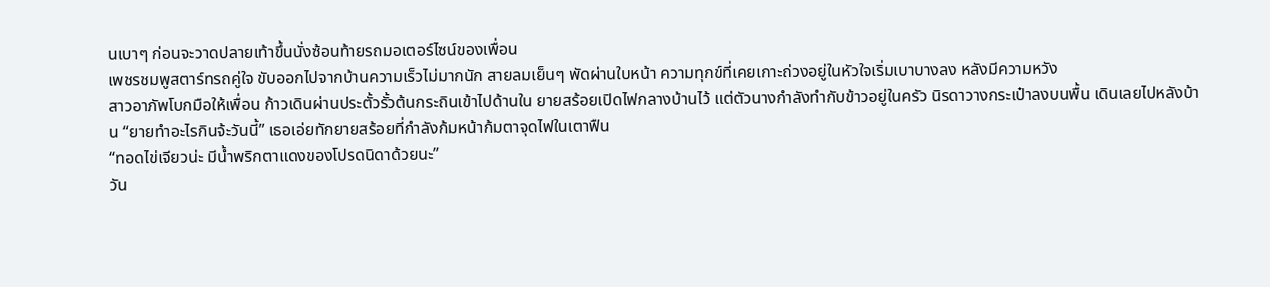นเบาๆ ก่อนจะวาดปลายเท้าขึ้นนั่งซ้อนท้ายรถมอเตอร์ไซน์ของเพื่อน
เพชรชมพูสตาร์ทรถคู่ใจ ขับออกไปจากบ้านความเร็วไม่มากนัก สายลมเย็นๆ พัดผ่านใบหน้า ความทุกข์ที่เคยเกาะถ่วงอยู่ในหัวใจเริ่มเบาบางลง หลังมีความหวัง
สาวอาภัพโบกมือให้เพื่อน ก้าวเดินผ่านประตั้วรั้วต้นกระถินเข้าไปด้านใน ยายสร้อยเปิดไฟกลางบ้านไว้ แต่ตัวนางกำลังทำกับข้าวอยู่ในครัว นิรดาวางกระเป๋าลงบนพื้น เดินเลยไปหลังบ้าน “ยายทำอะไรกินจ้ะวันนี้” เธอเอ่ยทักยายสร้อยที่กำลังก้มหน้าก้มตาจุดไฟในเตาฟืน
“ทอดไข่เจียวน่ะ มีน้ำพริกตาแดงของโปรดนิดาด้วยนะ”
วัน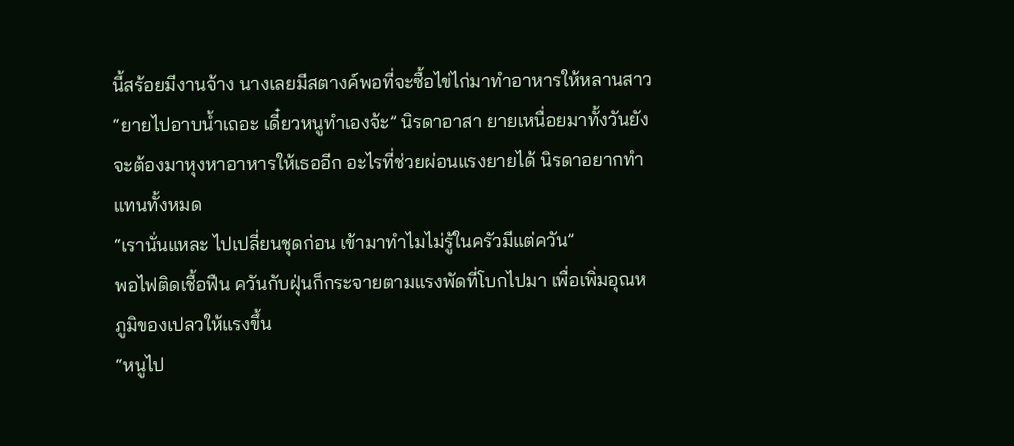นี้สร้อยมีงานจ้าง นางเลยมีสตางค์พอที่จะซื้อไข่ไก่มาทำอาหารให้หลานสาว
“ยายไปอาบน้ำเถอะ เดี๋ยวหนูทำเองจ้ะ” นิรดาอาสา ยายเหนื่อยมาทั้งวันยังจะต้องมาหุงหาอาหารให้เธออีก อะไรที่ช่วยผ่อนแรงยายได้ นิรดาอยากทำแทนทั้งหมด
“เรานั่นแหละ ไปเปลี่ยนชุดก่อน เข้ามาทำไมไม่รู้ในครัวมีแต่ควัน”
พอไฟติดเชื้อฟืน ควันกับฝุ่นก็กระจายตามแรงพัดที่โบกไปมา เพื่อเพิ่มอุณหภูมิของเปลวให้แรงขึ้น
“หนูไป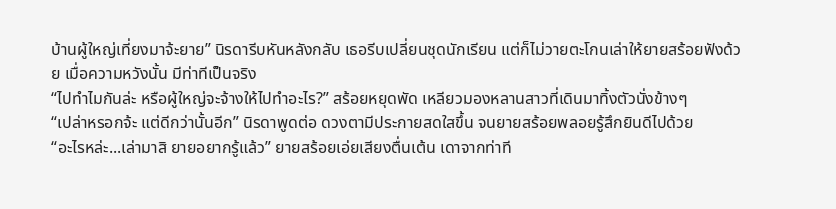บ้านผู้ใหญ่เที่ยงมาจ้ะยาย” นิรดารีบหันหลังกลับ เธอรีบเปลี่ยนชุดนักเรียน แต่ก็ไม่วายตะโกนเล่าให้ยายสร้อยฟังด้วย เมื่อความหวังนั้น มีท่าทีเป็นจริง
“ไปทำไมกันล่ะ หรือผู้ใหญ่จะจ้างให้ไปทำอะไร?” สร้อยหยุดพัด เหลียวมองหลานสาวที่เดินมาทิ้งตัวนั่งข้างๆ
“เปล่าหรอกจ้ะ แต่ดีกว่านั้นอีก” นิรดาพูดต่อ ดวงตามีประกายสดใสขึ้น จนยายสร้อยพลอยรู้สึกยินดีไปด้วย
“อะไรหล่ะ...เล่ามาสิ ยายอยากรู้แล้ว” ยายสร้อยเอ่ยเสียงตื่นเต้น เดาจากท่าที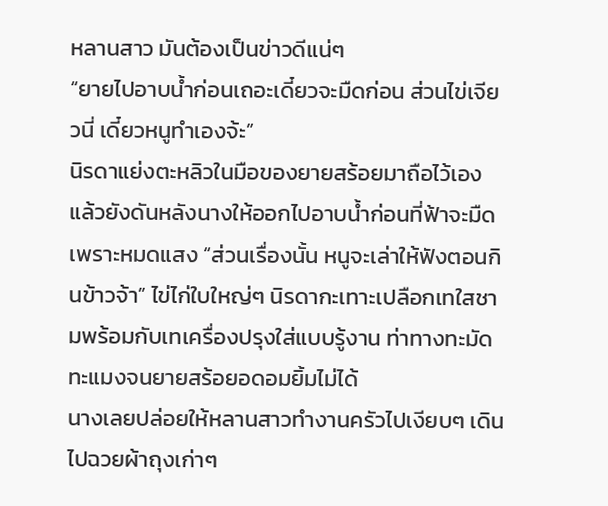หลานสาว มันต้องเป็นข่าวดีแน่ๆ
“ยายไปอาบน้ำก่อนเถอะเดี๋ยวจะมืดก่อน ส่วนไข่เจียวนี่ เดี๋ยวหนูทำเองจ้ะ”
นิรดาแย่งตะหลิวในมือของยายสร้อยมาถือไว้เอง แล้วยังดันหลังนางให้ออกไปอาบน้ำก่อนที่ฟ้าจะมืดเพราะหมดแสง “ส่วนเรื่องนั้น หนูจะเล่าให้ฟังตอนกินข้าวจ้า” ไข่ไก่ใบใหญ่ๆ นิรดากะเทาะเปลือกเทใสชามพร้อมกับเทเครื่องปรุงใส่แบบรู้งาน ท่าทางทะมัดทะแมงจนยายสร้อยอดอมยิ้มไม่ได้
นางเลยปล่อยให้หลานสาวทำงานครัวไปเงียบๆ เดินไปฉวยผ้าถุงเก่าๆ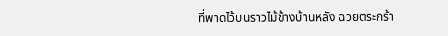ที่พาดไว้บนราวไม้ข้างบ้านหลัง ฉวยตระกร้า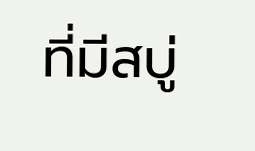ที่มีสบู่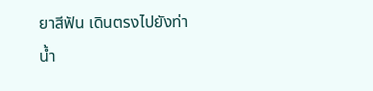ยาสีฟัน เดินตรงไปยังท่าน้ำ